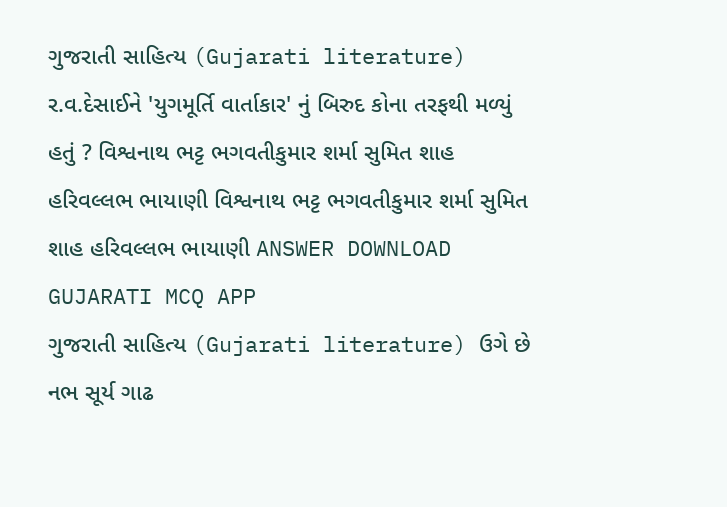ગુજરાતી સાહિત્ય (Gujarati literature) ર.વ.દેસાઈને 'યુગમૂર્તિ વાર્તાકાર' નું બિરુદ કોના તરફથી મળ્યું હતું ? વિશ્વનાથ ભટ્ટ ભગવતીકુમાર શર્મા સુમિત શાહ હરિવલ્લભ ભાયાણી વિશ્વનાથ ભટ્ટ ભગવતીકુમાર શર્મા સુમિત શાહ હરિવલ્લભ ભાયાણી ANSWER DOWNLOAD GUJARATI MCQ APP
ગુજરાતી સાહિત્ય (Gujarati literature) ઉગે છે નભ સૂર્ય ગાઢ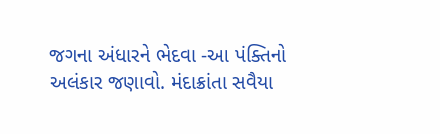જગના અંધારને ભેદવા -આ પંક્તિનો અલંકાર જણાવો. મંદાક્રાંતા સવૈયા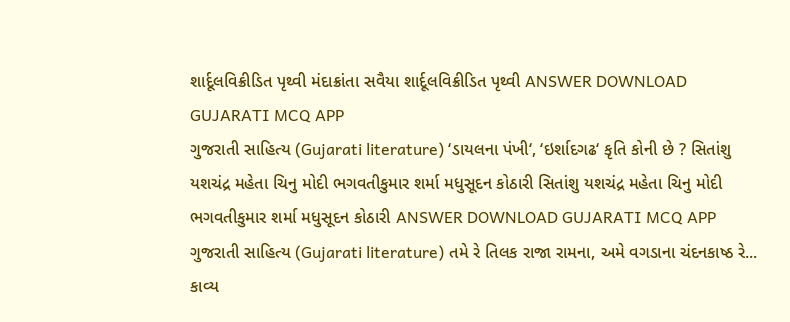શાર્દૂલવિક્રીડિત પૃથ્વી મંદાક્રાંતા સવૈયા શાર્દૂલવિક્રીડિત પૃથ્વી ANSWER DOWNLOAD GUJARATI MCQ APP
ગુજરાતી સાહિત્ય (Gujarati literature) ‘ડાયલના પંખી‘, ‘ઇર્શાદગઢ‘ કૃતિ કોની છે ? સિતાંશુ યશચંદ્ર મહેતા ચિનુ મોદી ભગવતીકુમાર શર્મા મધુસૂદન કોઠારી સિતાંશુ યશચંદ્ર મહેતા ચિનુ મોદી ભગવતીકુમાર શર્મા મધુસૂદન કોઠારી ANSWER DOWNLOAD GUJARATI MCQ APP
ગુજરાતી સાહિત્ય (Gujarati literature) તમે રે તિલક રાજા રામના, અમે વગડાના ચંદનકાષ્ઠ રે... કાવ્ય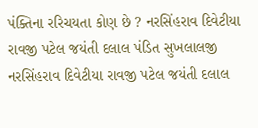પંક્તિના રરિચયતા કોણ છે ? નરસિંહરાવ દિવેટીયા રાવજી પટેલ જયંતી દલાલ પંડિત સુખલાલજી નરસિંહરાવ દિવેટીયા રાવજી પટેલ જયંતી દલાલ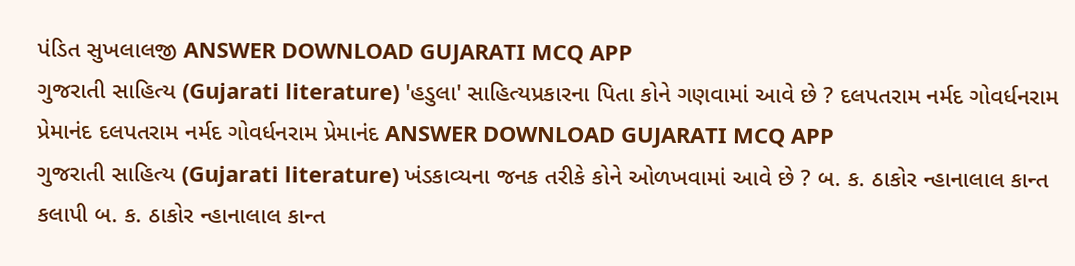પંડિત સુખલાલજી ANSWER DOWNLOAD GUJARATI MCQ APP
ગુજરાતી સાહિત્ય (Gujarati literature) 'હડુલા' સાહિત્યપ્રકારના પિતા કોને ગણવામાં આવે છે ? દલપતરામ નર્મદ ગોવર્ધનરામ પ્રેમાનંદ દલપતરામ નર્મદ ગોવર્ધનરામ પ્રેમાનંદ ANSWER DOWNLOAD GUJARATI MCQ APP
ગુજરાતી સાહિત્ય (Gujarati literature) ખંડકાવ્યના જનક તરીકે કોને ઓળખવામાં આવે છે ? બ. ક. ઠાકોર ન્હાનાલાલ કાન્ત કલાપી બ. ક. ઠાકોર ન્હાનાલાલ કાન્ત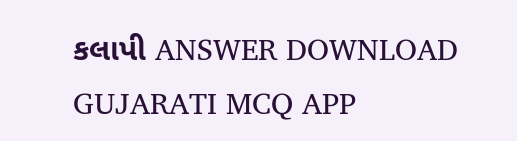કલાપી ANSWER DOWNLOAD GUJARATI MCQ APP